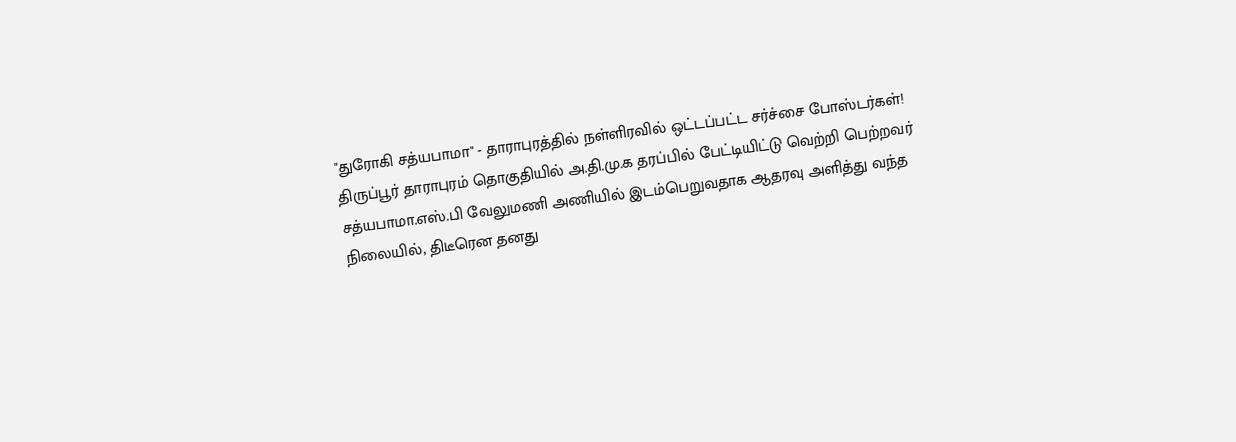"துரோகி சத்யபாமா" - தாராபுரத்தில் நள்ளிரவில் ஒட்டப்பட்ட சர்ச்சை போஸ்டர்கள்!
திருப்பூர் தாராபுரம் தொகுதியில் அ.தி.மு.க தரப்பில் பேட்டியிட்டு வெற்றி பெற்றவர் சத்யபாமா.எஸ்.பி வேலுமணி அணியில் இடம்பெறுவதாக ஆதரவு அளித்து வந்த நிலையில், திடீரென தனது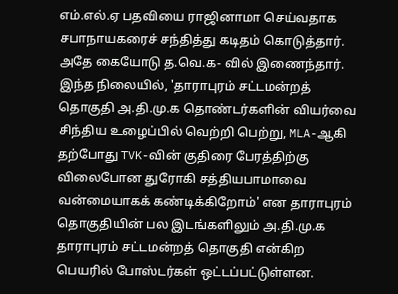எம்.எல்.ஏ பதவியை ராஜினாமா செய்வதாக சபாநாயகரைச் சந்தித்து கடிதம் கொடுத்தார்.
அதே கையோடு த.வெ.க- வில் இணைந்தார்.
இந்த நிலையில், 'தாராபுரம் சட்டமன்றத் தொகுதி அ.தி.மு.க தொண்டர்களின் வியர்வை சிந்திய உழைப்பில் வெற்றி பெற்று, MLA-ஆகி தற்போது TVK-வின் குதிரை பேரத்திற்கு விலைபோன துரோகி சத்தியபாமாவை வன்மையாகக் கண்டிக்கிறோம்' என தாராபுரம் தொகுதியின் பல இடங்களிலும் அ.தி.மு.க தாராபுரம் சட்டமன்றத் தொகுதி என்கிற பெயரில் போஸ்டர்கள் ஒட்டப்பட்டுள்ளன.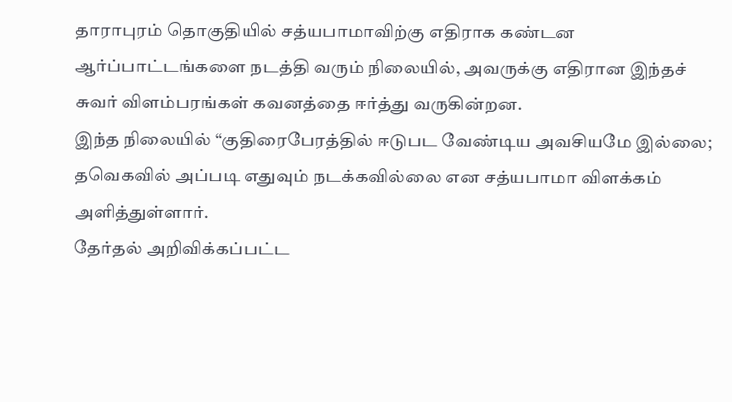தாராபுரம் தொகுதியில் சத்யபாமாவிற்கு எதிராக கண்டன ஆர்ப்பாட்டங்களை நடத்தி வரும் நிலையில், அவருக்கு எதிரான இந்தச் சுவர் விளம்பரங்கள் கவனத்தை ஈர்த்து வருகின்றன.
இந்த நிலையில் “குதிரைபேரத்தில் ஈடுபட வேண்டிய அவசியமே இல்லை; தவெகவில் அப்படி எதுவும் நடக்கவில்லை என சத்யபாமா விளக்கம் அளித்துள்ளார்.
தேர்தல் அறிவிக்கப்பட்ட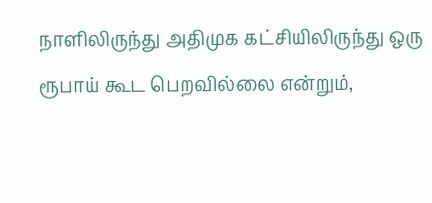நாளிலிருந்து அதிமுக கட்சியிலிருந்து ஒரு ரூபாய் கூட பெறவில்லை என்றும்,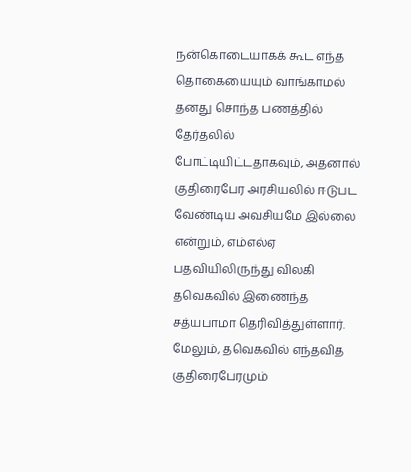நன்கொடையாகக் கூட எந்த தொகையையும் வாங்காமல் தனது சொந்த பணத்தில் தேர்தலில் போட்டியிட்டதாகவும், அதனால் குதிரைபேர அரசியலில் ஈடுபட வேண்டிய அவசியமே இல்லை என்றும், எம்எல்ஏ பதவியிலிருந்து விலகி தவெகவில் இணைந்த சத்யபாமா தெரிவித்துள்ளார். மேலும், தவெகவில் எந்தவித குதிரைபேரமும்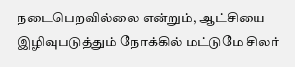நடைபெறவில்லை என்றும், ஆட்சியை இழிவுபடுத்தும் நோக்கில் மட்டுமே சிலர்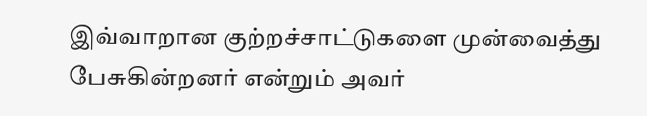இவ்வாறான குற்றச்சாட்டுகளை முன்வைத்து பேசுகின்றனர் என்றும் அவர்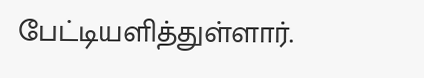பேட்டியளித்துள்ளார்.